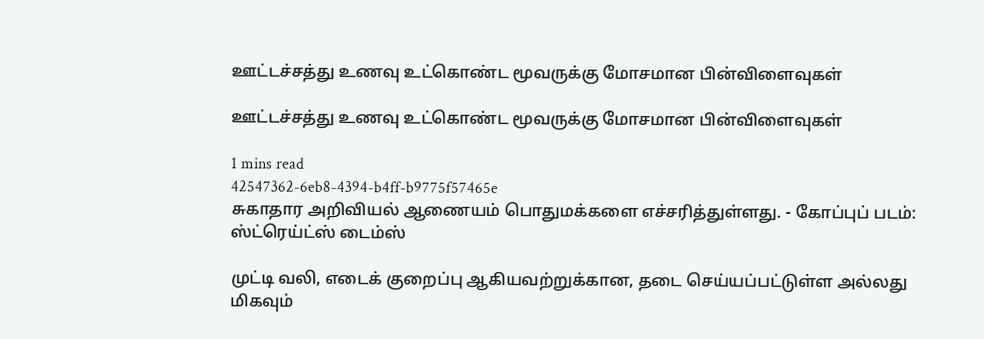ஊட்டச்சத்து உணவு உட்கொண்ட மூவருக்கு மோசமான பின்விளைவுகள்

ஊட்டச்சத்து உணவு உட்கொண்ட மூவருக்கு மோசமான பின்விளைவுகள்

1 mins read
42547362-6eb8-4394-b4ff-b9775f57465e
சுகாதார அறிவியல் ஆணையம் பொதுமக்களை எச்சரித்துள்ளது. - கோப்புப் படம்: ஸ்ட்ரெய்ட்ஸ் டைம்ஸ்

முட்டி வலி, எடைக் குறைப்பு ஆகியவற்றுக்கான, தடை செய்யப்பட்டுள்ள அல்லது மிகவும்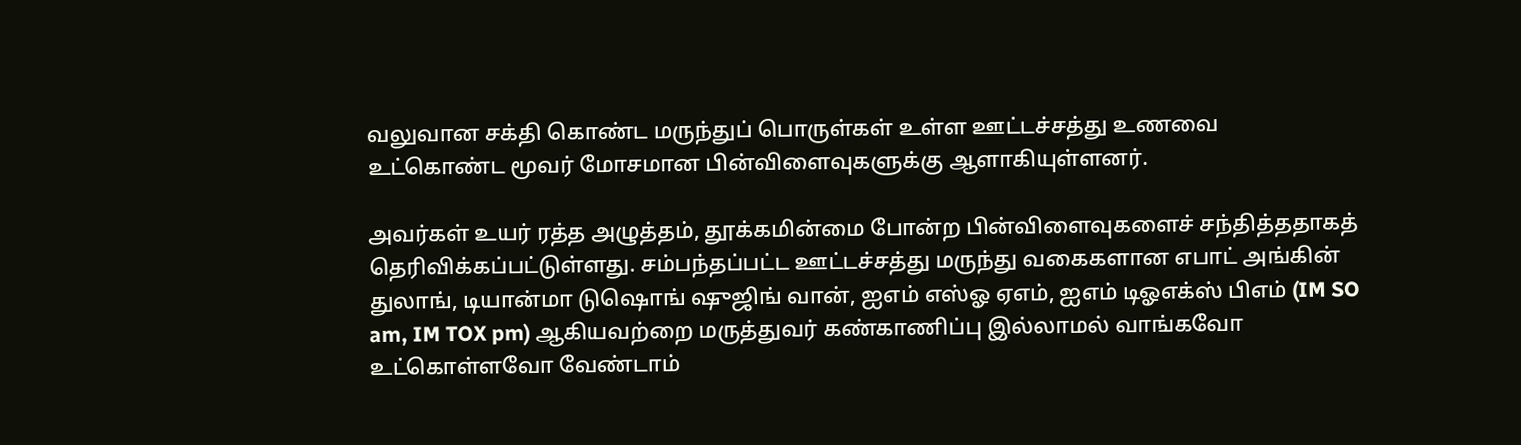வலுவான சக்தி கொண்ட மருந்துப் பொருள்கள் உள்ள ஊட்டச்சத்து உணவை உட்கொண்ட மூவர் மோசமான பின்விளைவுகளுக்கு ஆளாகியுள்ளனர்.

அவர்கள் உயர் ரத்த அழுத்தம், தூக்கமின்மை போன்ற பின்விளைவுகளைச் சந்தித்ததாகத் தெரிவிக்கப்பட்டுள்ளது. சம்பந்தப்பட்ட ஊட்டச்சத்து மருந்து வகைகளான எபாட் அங்கின் துலாங், டியான்மா டு‌ஷொங் ‌ஷுஜிங் வான், ஐஎம் எஸ்ஓ ஏஎம், ஐஎம் டிஓஎக்ஸ் பிஎம் (IM SO am, IM TOX pm) ஆகியவற்றை மருத்துவர் கண்காணிப்பு இல்லாமல் வாங்கவோ உட்கொள்ளவோ வேண்டாம்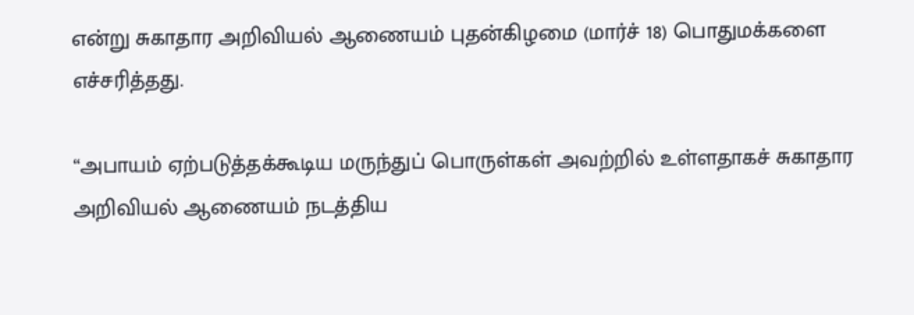என்று சுகாதார அறிவியல் ஆணையம் புதன்கிழமை (மார்ச் 18) பொதுமக்களை எச்சரித்தது.

“அபாயம் ஏற்படுத்தக்கூடிய மருந்துப் பொருள்கள் அவற்றில் உள்ளதாகச் சுகாதார அறிவியல் ஆணையம் நடத்திய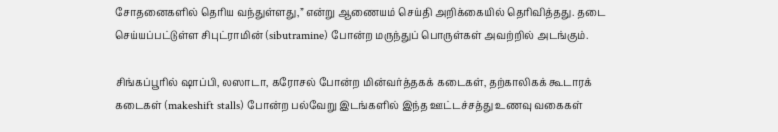சோதனைகளில் தெரிய வந்துள்ளது,” என்று ஆணையம் செய்தி அறிக்கையில் தெரிவித்தது. தடை செய்யப்பட்டுள்ள சிபுட்ராமின் (sibutramine) போன்ற மருந்துப் பொருள்கள் அவற்றில் அடங்கும்.

சிங்கப்பூரில் ஷாப்பி, லஸாடா, கரோசல் போன்ற மின்வர்த்தகக் கடைகள், தற்காலிகக் கூடாரக் கடைகள் (makeshift stalls) போன்ற பல்வேறு இடங்களில் இந்த ஊட்டச்சத்து உணவு வகைகள்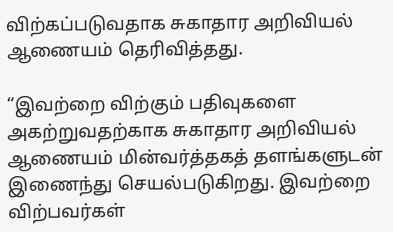விற்கப்படுவதாக சுகாதார அறிவியல் ஆணையம் தெரிவித்தது.

“இவற்றை விற்கும் பதிவுகளை அகற்றுவதற்காக சுகாதார அறிவியல் ஆணையம் மின்வர்த்தகத் தளங்களுடன் இணைந்து செயல்படுகிறது. இவற்றை விற்பவர்கள்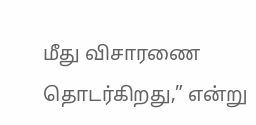மீது விசாரணை தொடர்கிறது,” என்று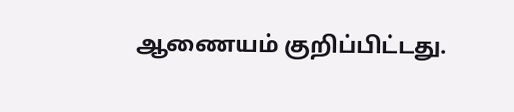ஆணையம் குறிப்பிட்டது.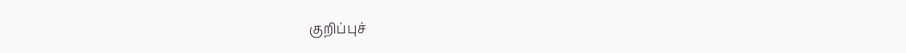குறிப்புச்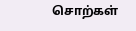சொற்கள்